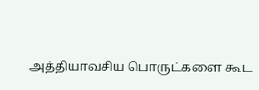அத்தியாவசிய பொருட்களை கூட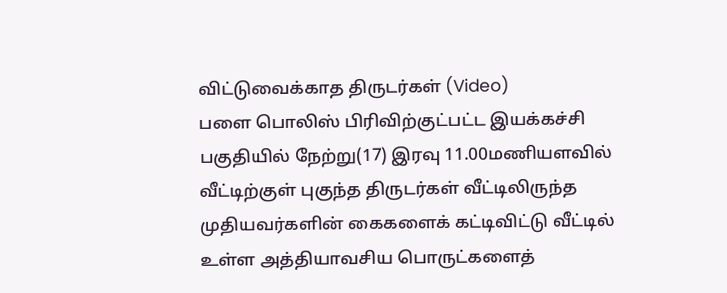விட்டுவைக்காத திருடர்கள் (Video)
பளை பொலிஸ் பிரிவிற்குட்பட்ட இயக்கச்சி பகுதியில் நேற்று(17) இரவு 11.00மணியளவில் வீட்டிற்குள் புகுந்த திருடர்கள் வீட்டிலிருந்த முதியவர்களின் கைகளைக் கட்டிவிட்டு வீட்டில் உள்ள அத்தியாவசிய பொருட்களைத்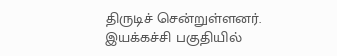திருடிச் சென்றுள்ளனர்.
இயக்கச்சி பகுதியில்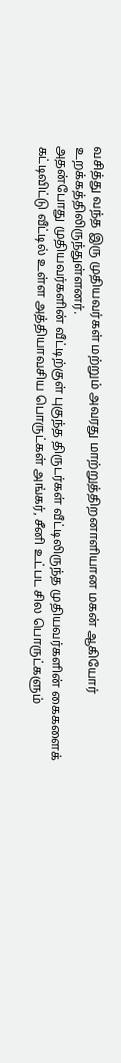வசித்து வந்த இரு முதியவர்கள் மற்றும் அவரது மாற்றுத்திறனாளியான மகன் ஆகியோர் உறக்கத்திலிருந்துள்ளனர்.
அதன்போது முதியவர்களின் வீட்டிற்குள் புகுந்த திருடர்கள் வீட்டிலிருந்த முதியவர்களின் கைகளைக் கட்டிவிட்டு வீட்டில் உள்ள அத்தியாவசிய பொருட்கள் அங்கர், சீனி உட்பட சில பொருட்களும்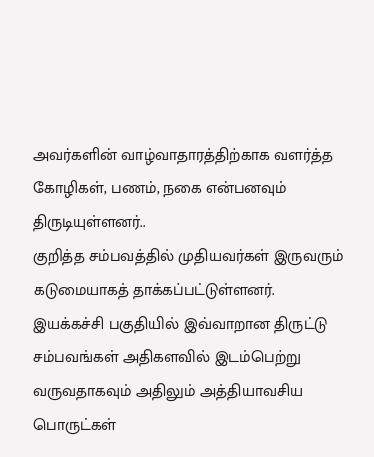அவர்களின் வாழ்வாதாரத்திற்காக வளர்த்த கோழிகள், பணம், நகை என்பனவும் திருடியுள்ளனர்..
குறித்த சம்பவத்தில் முதியவர்கள் இருவரும் கடுமையாகத் தாக்கப்பட்டுள்ளனர்.
இயக்கச்சி பகுதியில் இவ்வாறான திருட்டு சம்பவங்கள் அதிகளவில் இடம்பெற்று வருவதாகவும் அதிலும் அத்தியாவசிய பொருட்கள்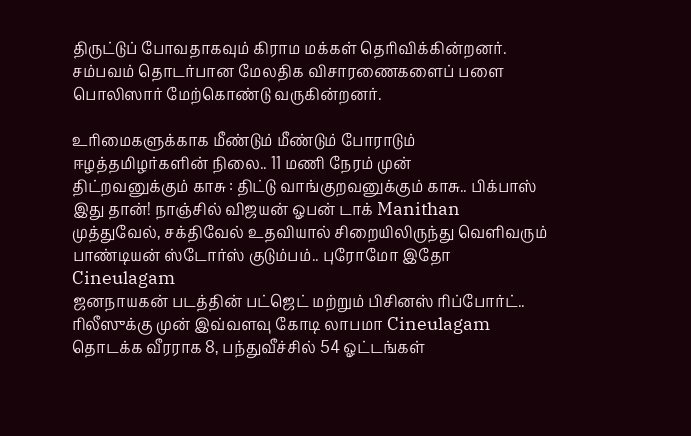திருட்டுப் போவதாகவும் கிராம மக்கள் தெரிவிக்கின்றனர்.
சம்பவம் தொடர்பான மேலதிக விசாரணைகளைப் பளை பொலிஸார் மேற்கொண்டு வருகின்றனர்.

உரிமைகளுக்காக மீண்டும் மீண்டும் போராடும் ஈழத்தமிழர்களின் நிலை.. 11 மணி நேரம் முன்
திட்றவனுக்கும் காசு : திட்டு வாங்குறவனுக்கும் காசு.. பிக்பாஸ் இது தான்! நாஞ்சில் விஜயன் ஓபன் டாக் Manithan
முத்துவேல், சக்திவேல் உதவியால் சிறையிலிருந்து வெளிவரும் பாண்டியன் ஸ்டோர்ஸ் குடும்பம்.. புரோமோ இதோ Cineulagam
ஜனநாயகன் படத்தின் பட்ஜெட் மற்றும் பிசினஸ் ரிப்போர்ட்.. ரிலீஸுக்கு முன் இவ்வளவு கோடி லாபமா Cineulagam
தொடக்க வீரராக 8, பந்துவீச்சில் 54 ஓட்டங்கள்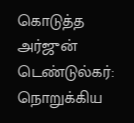கொடுத்த அர்ஜுன் டெண்டுல்கர்: நொறுக்கிய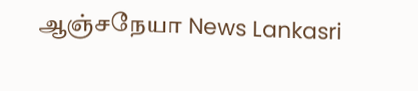ஆஞ்சநேயா News Lankasri